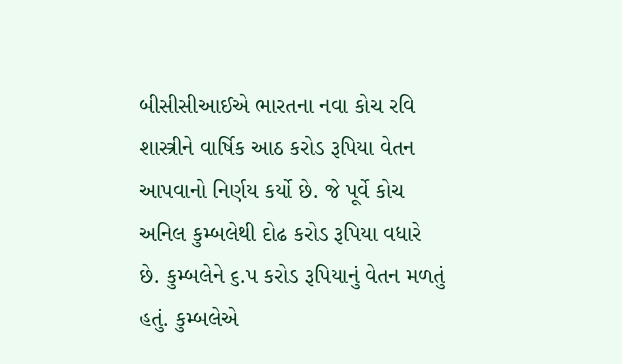બીસીસીઆઈએ ભારતના નવા કોચ રવિ શાસ્ત્રીને વાર્ષિક આઠ કરોડ રૂપિયા વેતન આપવાનો નિર્ણય કર્યો છે. જે પૂર્વે કોચ અનિલ કુમ્બલેથી દોઢ કરોડ રૂપિયા વધારે છે. કુમ્બલેને ૬.પ કરોડ રૂપિયાનું વેતન મળતું હતું. કુમ્બલેએ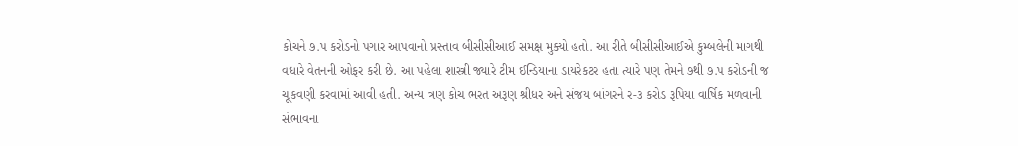કોચને ૭.પ કરોડનો પગાર આપવાનો પ્રસ્તાવ બીસીસીઆઈ સમક્ષ મુક્યો હતો. આ રીતે બીસીસીઆઈએ કુમ્બલેની માગથી વધારે વેતનની ઓફર કરી છે. આ પહેલા શાસ્ત્રી જ્યારે ટીમ ઈન્ડિયાના ડાયરેકટર હતા ત્યારે પણ તેમને ૭થી ૭.પ કરોડની જ ચૂકવણી કરવામાં આવી હતી. અન્ય ત્રણ કોચ ભરત અરૂણ શ્રીધર અને સંજય બાંગરને ર-૩ કરોડ રૂપિયા વાર્ષિક મળવાની સંભાવના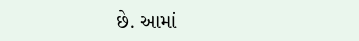છે. આમાં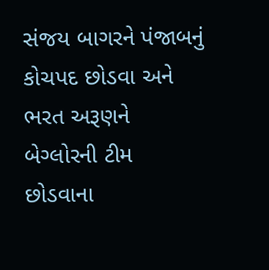સંજય બાગરને પંજાબનું કોચપદ છોડવા અને ભરત અરૂણને બેગ્લોરની ટીમ છોડવાના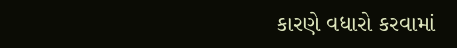કારણે વધારો કરવામાં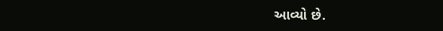આવ્યો છે.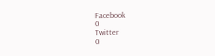Facebook
0
Twitter
0